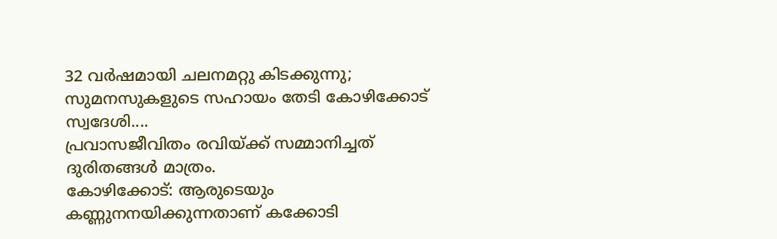32 വർഷമായി ചലനമറ്റു കിടക്കുന്നു; സുമനസുകളുടെ സഹായം തേടി കോഴിക്കോട് സ്വദേശി....
പ്രവാസജീവിതം രവിയ്ക്ക് സമ്മാനിച്ചത് ദുരിതങ്ങൾ മാത്രം.
കോഴിക്കോട്: ആരുടെയും കണ്ണുനനയിക്കുന്നതാണ് കക്കോടി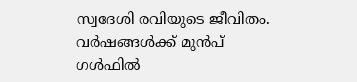സ്വദേശി രവിയുടെ ജീവിതം. വർഷങ്ങൾക്ക് മുൻപ് ഗൾഫിൽ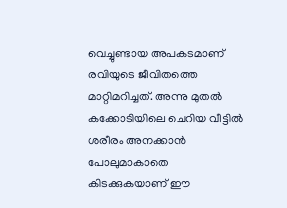വെച്ചുണ്ടായ അപകടമാണ് രവിയുടെ ജീവിതത്തെ മാറ്റിമറിച്ചത്. അന്നു മുതൽ കക്കോടിയിലെ ചെറിയ വീട്ടിൽ ശരീരം അനക്കാൻ പോലുമാകാതെ കിടക്കുകയാണ് ഈ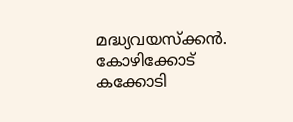മദ്ധ്യവയസ്ക്കൻ.
കോഴിക്കോട് കക്കോടി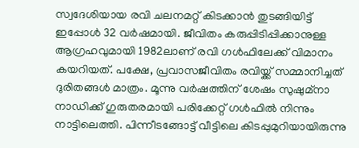സ്വദേശിയായ രവി ചലനമറ്റ് കിടക്കാൻ തുടങ്ങിയിട്ട് ഇപ്പോൾ 32 വർഷമായി. ജീവിതം കരുപ്പിടിപ്പിക്കാനുള്ള ആഗ്രഹവുമായി 1982ലാണ് രവി ഗൾഫിലേക്ക് വിമാനം കയറിയത്. പക്ഷേ, പ്രവാസജീവിതം രവിയ്ക്ക് സമ്മാനിച്ചത് ദുരിതങ്ങൾ മാത്രം. മൂന്നു വർഷത്തിന് ശേഷം സുഷുമ്നാ നാഡിക്ക് ഗുരുതരമായി പരിക്കേറ്റ് ഗൾഫിൽ നിന്നും നാട്ടിലെത്തി. പിന്നീടങ്ങോട്ട് വീട്ടിലെ കിടപ്പുമുറിയായിരുന്നു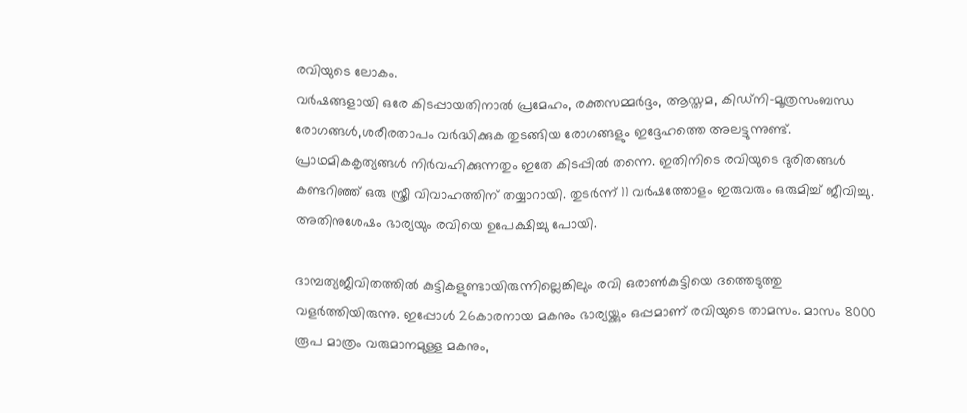രവിയുടെ ലോകം.
വർഷങ്ങളായി ഒരേ കിടപ്പായതിനാൽ പ്രമേഹം, രക്തസമ്മർദ്ദം, ആസ്തമ, കിഡ്നി-മൂത്രസംബന്ധ രോഗങ്ങൾ,ശരീരതാപം വർദ്ധിക്കുക തുടങ്ങിയ രോഗങ്ങളും ഇദ്ദേഹത്തെ അലട്ടുന്നുണ്ട്. പ്രാഥമികകൃത്യങ്ങൾ നിർവഹിക്കുന്നതും ഇതേ കിടപ്പിൽ തന്നെ. ഇതിനിടെ രവിയുടെ ദുരിതങ്ങൾ കണ്ടറിഞ്ഞ് ഒരു സ്ത്രീ വിവാഹത്തിന് തയ്യാറായി. തുടർന്ന് 11 വർഷത്തോളം ഇരുവരും ഒരുമിച്ച് ജീവിച്ചു. അതിനുശേഷം ഭാര്യയും രവിയെ ഉപേക്ഷിച്ചു പോയി.

ദാമ്പത്യജീവിതത്തിൽ കുട്ടികളുണ്ടായിരുന്നില്ലെങ്കിലും രവി ഒരാൺകുട്ടിയെ ദത്തെടുത്തു വളർത്തിയിരുന്നു. ഇപ്പോൾ 26കാരനായ മകനും ഭാര്യയ്ക്കും ഒപ്പമാണ് രവിയുടെ താമസം. മാസം 8000 രൂപ മാത്രം വരുമാനമുള്ള മകനും,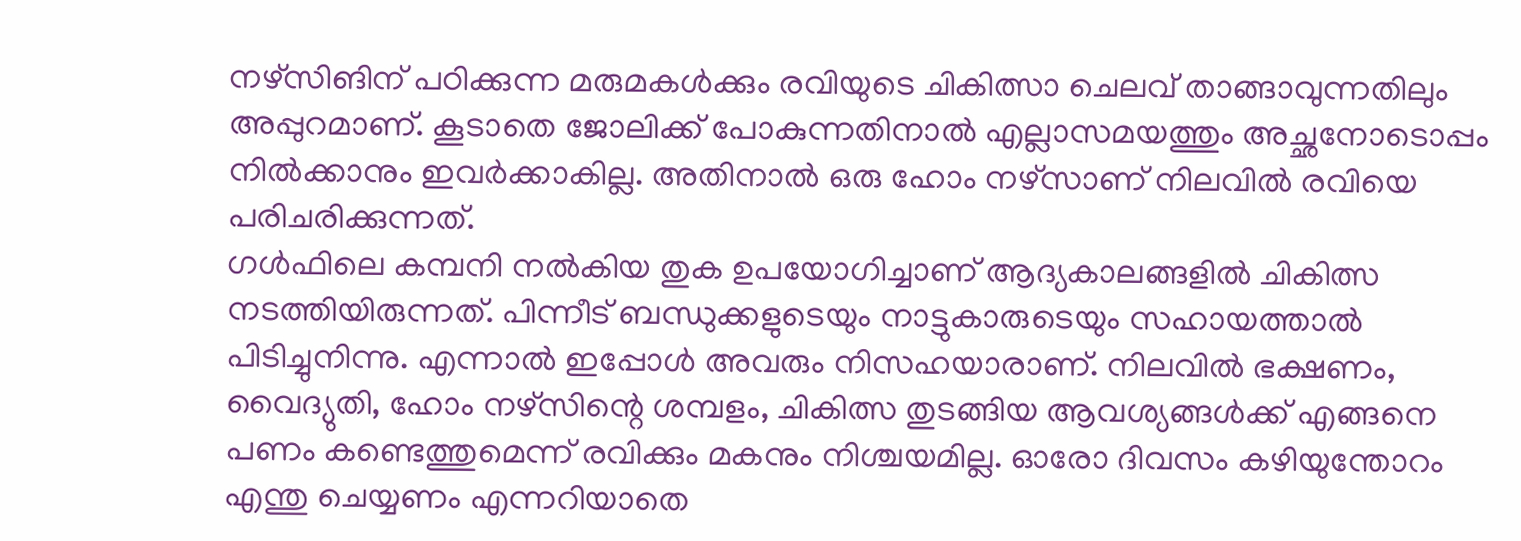നഴ്സിങിന് പഠിക്കുന്ന മരുമകൾക്കും രവിയുടെ ചികിത്സാ ചെലവ് താങ്ങാവുന്നതിലും അപ്പുറമാണ്. കൂടാതെ ജോലിക്ക് പോകുന്നതിനാൽ എല്ലാസമയത്തും അച്ഛനോടൊപ്പം നിൽക്കാനും ഇവർക്കാകില്ല. അതിനാൽ ഒരു ഹോം നഴ്സാണ് നിലവിൽ രവിയെ പരിചരിക്കുന്നത്.
ഗൾഫിലെ കമ്പനി നൽകിയ തുക ഉപയോഗിച്ചാണ് ആദ്യകാലങ്ങളിൽ ചികിത്സ നടത്തിയിരുന്നത്. പിന്നീട് ബന്ധുക്കളുടെയും നാട്ടുകാരുടെയും സഹായത്താൽ പിടിച്ചുനിന്നു. എന്നാൽ ഇപ്പോൾ അവരും നിസഹയാരാണ്. നിലവിൽ ഭക്ഷണം, വൈദ്യുതി, ഹോം നഴ്സിന്റെ ശമ്പളം, ചികിത്സ തുടങ്ങിയ ആവശ്യങ്ങൾക്ക് എങ്ങനെ പണം കണ്ടെത്തുമെന്ന് രവിക്കും മകനും നിശ്ചയമില്ല. ഓരോ ദിവസം കഴിയുന്തോറം എന്തു ചെയ്യണം എന്നറിയാതെ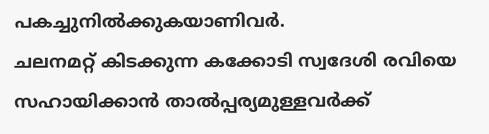പകച്ചുനിൽക്കുകയാണിവർ.
ചലനമറ്റ് കിടക്കുന്ന കക്കോടി സ്വദേശി രവിയെ സഹായിക്കാൻ താൽപ്പര്യമുള്ളവർക്ക്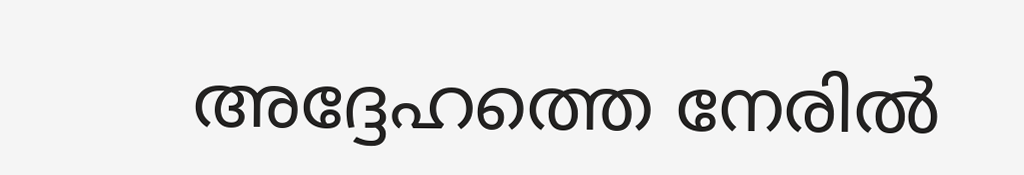അദ്ദേഹത്തെ നേരിൽ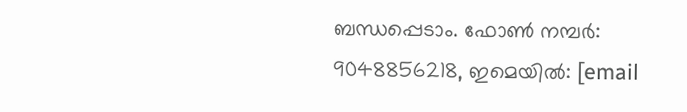ബന്ധപ്പെടാം. ഫോൺ നമ്പർ: 9048856218, ഇമെയിൽ: [email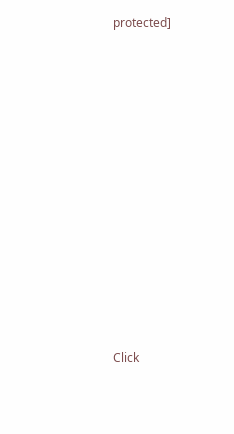protected]












Click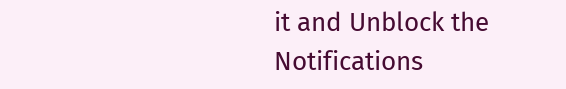it and Unblock the Notifications